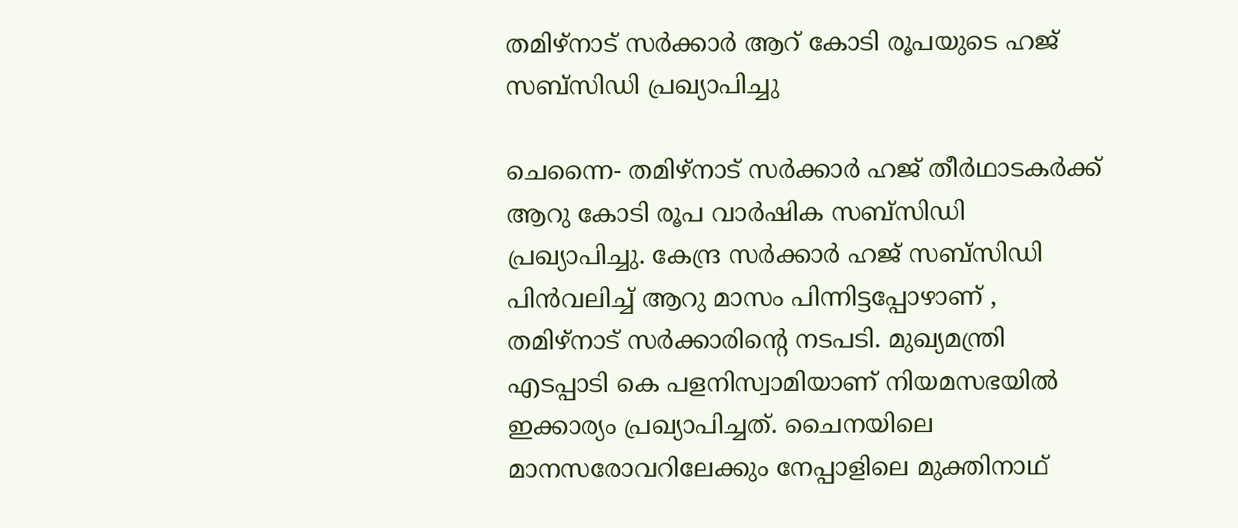തമിഴ്‌നാട് സര്‍ക്കാര്‍ ആറ് കോടി രൂപയുടെ ഹജ് സബ്‌സിഡി പ്രഖ്യാപിച്ചു

ചെന്നൈ- തമിഴ്‌നാട് സര്‍ക്കാര്‍ ഹജ് തീര്‍ഥാടകര്‍ക്ക് ആറു കോടി രൂപ വാര്‍ഷിക സബ്‌സിഡി പ്രഖ്യാപിച്ചു. കേന്ദ്ര സര്‍ക്കാര്‍ ഹജ് സബ്‌സിഡി പിന്‍വലിച്ച് ആറു മാസം പിന്നിട്ടപ്പോഴാണ് , തമിഴ്‌നാട് സര്‍ക്കാരിന്റെ നടപടി. മുഖ്യമന്ത്രി എടപ്പാടി കെ പളനിസ്വാമിയാണ് നിയമസഭയില്‍ ഇക്കാര്യം പ്രഖ്യാപിച്ചത്. ചൈനയിലെ മാനസരോവറിലേക്കും നേപ്പാളിലെ മുക്തിനാഥ്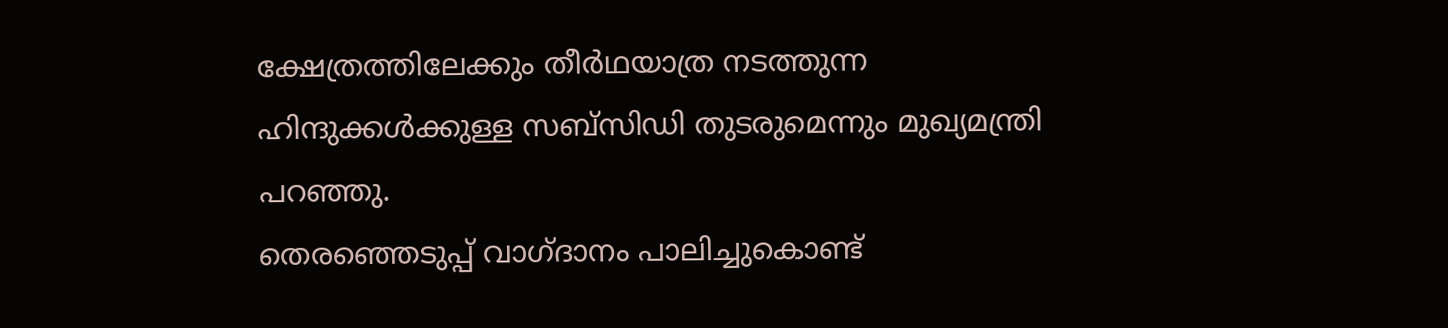ക്ഷേത്രത്തിലേക്കും തീര്‍ഥയാത്ര നടത്തുന്ന ഹിന്ദുക്കള്‍ക്കുള്ള സബ്‌സിഡി തുടരുമെന്നും മുഖ്യമന്ത്രി പറഞ്ഞു.
തെരഞ്ഞെടുപ്പ് വാഗ്ദാനം പാലിച്ചുകൊണ്ട്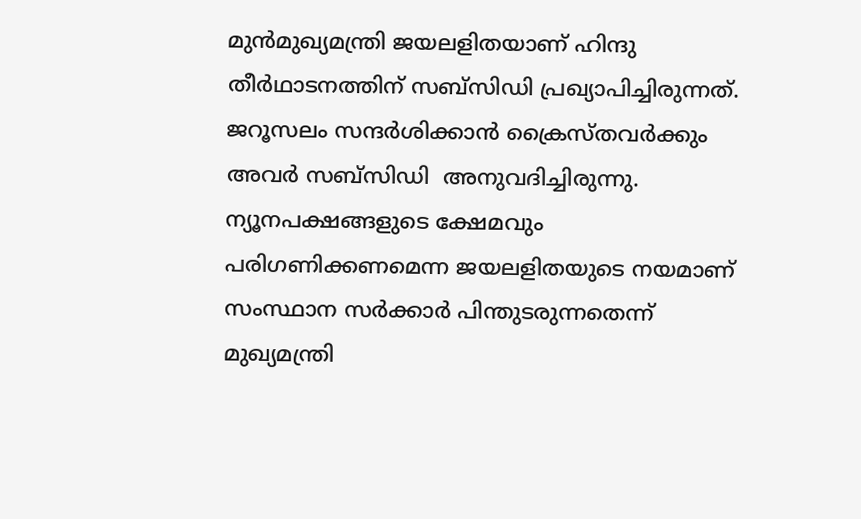മുന്‍മുഖ്യമന്ത്രി ജയലളിതയാണ് ഹിന്ദു തീര്‍ഥാടനത്തിന് സബ്‌സിഡി പ്രഖ്യാപിച്ചിരുന്നത്. ജറൂസലം സന്ദര്‍ശിക്കാന്‍ ക്രൈസ്തവര്‍ക്കും അവര്‍ സബ്‌സിഡി  അനുവദിച്ചിരുന്നു. ന്യൂനപക്ഷങ്ങളുടെ ക്ഷേമവും പരിഗണിക്കണമെന്ന ജയലളിതയുടെ നയമാണ് സംസ്ഥാന സര്‍ക്കാര്‍ പിന്തുടരുന്നതെന്ന് മുഖ്യമന്ത്രി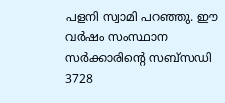പളനി സ്വാമി പറഞ്ഞു. ഈ വര്‍ഷം സംസ്ഥാന സര്‍ക്കാരിന്റെ സബ്‌സഡി 3728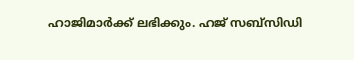ഹാജിമാര്‍ക്ക് ലഭിക്കും. ഹജ് സബ്‌സിഡി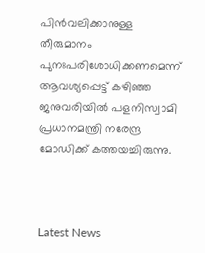പിന്‍വലിക്കാനുള്ള തീരുമാനം പുനഃപരിശോധിക്കണമെന്ന് ആവശ്യപ്പെട്ട് കഴിഞ്ഞ ജനുവരിയില്‍ പളനിസ്വാമി പ്രധാനമന്ത്രി നരേന്ദ്ര മോഡിക്ക് കത്തയച്ചിരുന്നു.



Latest News